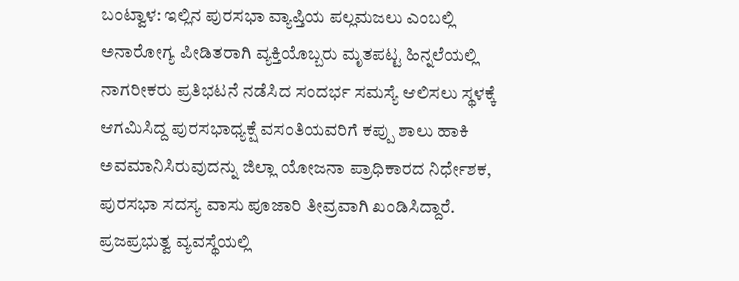ಬಂಟ್ವಾಳ: ಇಲ್ಲಿನ ಪುರಸಭಾ ವ್ಯಾಪ್ತಿಯ ಪಲ್ಲಮಜಲು ಎಂಬಲ್ಲಿ ಅನಾರೋಗ್ಯ ಪೀಡಿತರಾಗಿ ವ್ಯಕ್ತಿಯೊಬ್ಬರು ಮೃತಪಟ್ಟ ಹಿನ್ನಲೆಯಲ್ಲಿ ನಾಗರೀಕರು ಪ್ರತಿಭಟನೆ ನಡೆಸಿದ ಸಂದರ್ಭ ಸಮಸ್ಯೆ ಆಲಿಸಲು ಸ್ಥಳಕ್ಕೆ ಆಗಮಿಸಿದ್ದ ಪುರಸಭಾಧ್ಯಕ್ಷೆ ವಸಂತಿಯವರಿಗೆ ಕಪ್ಪು ಶಾಲು ಹಾಕಿ ಅವಮಾನಿಸಿರುವುದನ್ನು ಜಿಲ್ಲಾ ಯೋಜನಾ ಪ್ರಾಧಿಕಾರದ ನಿರ್ಧೇಶಕ, ಪುರಸಭಾ ಸದಸ್ಯ ವಾಸು ಪೂಜಾರಿ ತೀವ್ರವಾಗಿ ಖಂಡಿಸಿದ್ದಾರೆ.
ಪ್ರಜಪ್ರಭುತ್ವ ವ್ಯವಸ್ಥೆಯಲ್ಲಿ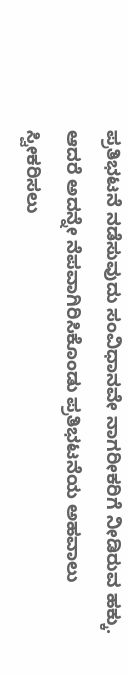ಪ್ರತಿಭಟನೆ ನಡೆಸುವುದು ಸಂವಿಧಾನವೇ ನಾಗರೀಕರಿಗೆ ನೀಡಿರುವ ಹಕ್ಕು. ಆದರೆ ಅದನ್ನೇ ನೆಪವಾಗಿರಿಸಿಕೊಂಡು ಪ್ರತಿಭಟನೆಯ ಅಹವಾಲು ಸ್ವೀಕರಿಸಲು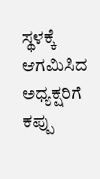ಸ್ಥಳಕ್ಕೆ ಆಗಮಿಸಿದ ಅಧ್ಯಕ್ಷರಿಗೆ ಕಪ್ಪು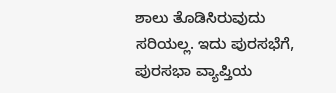ಶಾಲು ತೊಡಿಸಿರುವುದು ಸರಿಯಲ್ಲ. ಇದು ಪುರಸಭೆಗೆ, ಪುರಸಭಾ ವ್ಯಾಪ್ತಿಯ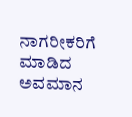ನಾಗರೀಕರಿಗೆ ಮಾಡಿದ ಅವಮಾನ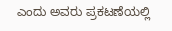ಎಂದು ಅವರು ಪ್ರಕಟಣೆಯಲ್ಲಿ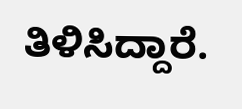ತಿಳಿಸಿದ್ದಾರೆ.